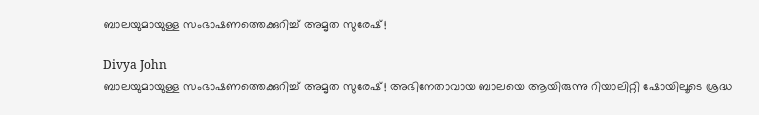ബാലയുമായുള്ള സംഭാഷണത്തെക്കുറിച്ച് അമൃത സുരേഷ്!

Divya John
ബാലയുമായുള്ള സംഭാഷണത്തെക്കുറിച്ച് അമൃത സുരേഷ്! അഭിനേതാവായ ബാലയെ ആയിരുന്നു റിയാലിറ്റി ഷോയിലൂടെ ശ്രദ്ധ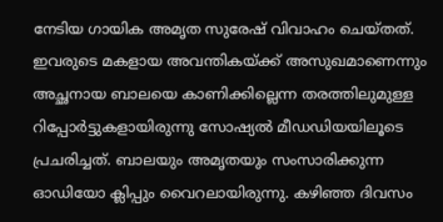നേടിയ ഗായിക അമൃത സുരേഷ് വിവാഹം ചെയ്തത്. ഇവരുടെ മകളായ അവന്തികയ്ക്ക് അസുഖമാണെന്നും അച്ഛനായ ബാലയെ കാണിക്കില്ലെന്ന തരത്തിലുമുള്ള റിപ്പോർട്ടുകളായിരുന്നു സോഷ്യൽ മീഡഡിയയിലൂടെ പ്രചരിച്ചത്. ബാലയും അമൃതയും സംസാരിക്കുന്ന ഓഡിയോ ക്ലിപ്പും വൈറലായിരുന്നു. കഴിഞ്ഞ ദിവസം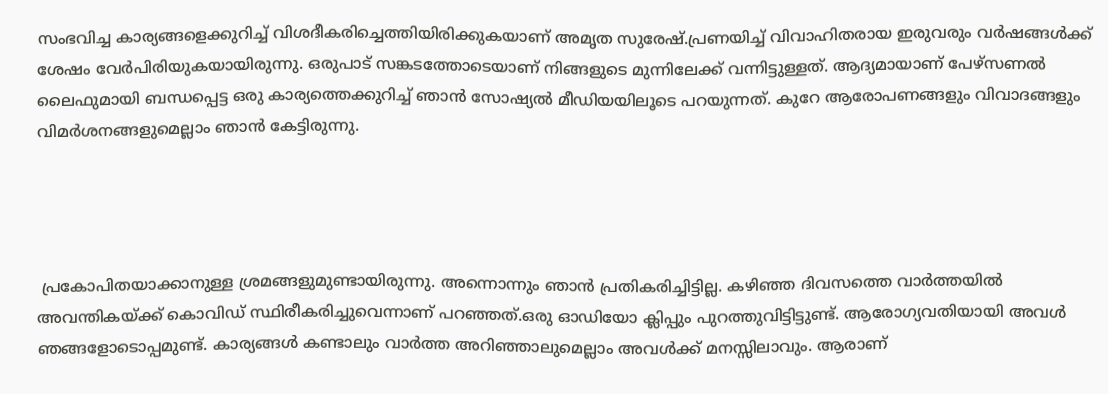സംഭവിച്ച കാര്യങ്ങളെക്കുറിച്ച് വിശദീകരിച്ചെത്തിയിരിക്കുകയാണ് അമൃത സുരേഷ്.പ്രണയിച്ച് വിവാഹിതരായ ഇരുവരും വർഷങ്ങൾക്ക് ശേഷം വേർപിരിയുകയായിരുന്നു. ഒരുപാട് സങ്കടത്തോടെയാണ് നിങ്ങളുടെ മുന്നിലേക്ക് വന്നിട്ടുള്ളത്. ആദ്യമായാണ് പേഴ്‌സണൽ ലൈഫുമായി ബന്ധപ്പെട്ട ഒരു കാര്യത്തെക്കുറിച്ച് ഞാൻ സോഷ്യൽ മീഡിയയിലൂടെ പറയുന്നത്. കുറേ ആരോപണങ്ങളും വിവാദങ്ങളും വിമർശനങ്ങളുമെല്ലാം ഞാൻ കേട്ടിരുന്നു.




 പ്രകോപിതയാക്കാനുള്ള ശ്രമങ്ങളുമുണ്ടായിരുന്നു. അന്നൊന്നും ഞാൻ പ്രതികരിച്ചിട്ടില്ല. കഴിഞ്ഞ ദിവസത്തെ വാർത്തയിൽ അവന്തികയ്ക്ക് കൊവിഡ് സ്ഥിരീകരിച്ചുവെന്നാണ് പറഞ്ഞത്.ഒരു ഓഡിയോ ക്ലിപ്പും പുറത്തുവിട്ടിട്ടുണ്ട്. ആരോഗ്യവതിയായി അവൾ ഞങ്ങളോടൊപ്പമുണ്ട്. കാര്യങ്ങൾ കണ്ടാലും വാർത്ത അറിഞ്ഞാലുമെല്ലാം അവൾക്ക് മനസ്സിലാവും. ആരാണ്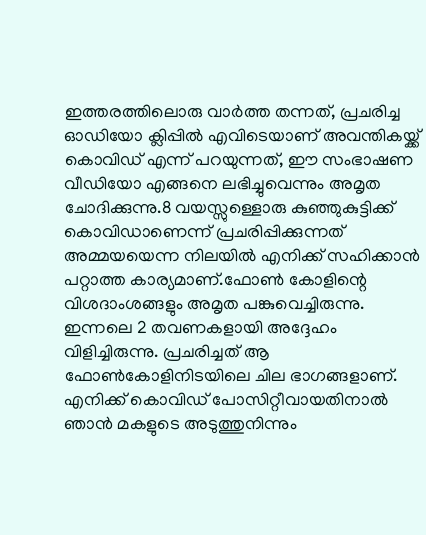ഇത്തരത്തിലൊരു വാർത്ത തന്നത്, പ്രചരിച്ച ഓഡിയോ ക്ലിപ്പിൽ എവിടെയാണ് അവന്തികയ്ക്ക് കൊവിഡ് എന്ന് പറയുന്നത്, ഈ സംഭാഷണ വീഡിയോ എങ്ങനെ ലഭിച്ചുവെന്നും അമൃത ചോദിക്കുന്നു.8 വയസ്സുള്ളൊരു കുഞ്ഞുകുട്ടിക്ക് കൊവിഡാണെന്ന് പ്രചരിപ്പിക്കുന്നത് അമ്മയയെന്ന നിലയിൽ എനിക്ക് സഹിക്കാൻ പറ്റാത്ത കാര്യമാണ്.ഫോൺ കോളിന്റെ വിശദാംശങ്ങളും അമൃത പങ്കുവെച്ചിരുന്നു. ഇന്നലെ 2 തവണകളായി അദ്ദേഹം വിളിച്ചിരുന്നു. പ്രചരിച്ചത് ആ ഫോൺകോളിനിടയിലെ ചില ഭാഗങ്ങളാണ്. എനിക്ക് കൊവിഡ് പോസിറ്റീവായതിനാൽ ഞാൻ മകളുടെ അടുത്തുനിന്നും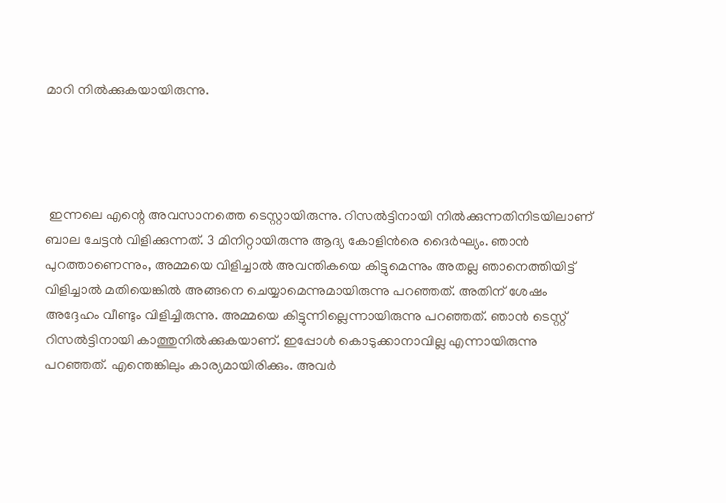മാറി നിൽക്കുകയായിരുന്നു.




 ഇന്നലെ എന്റെ അവസാനത്തെ ടെസ്റ്റായിരുന്നു. റിസൽട്ടിനായി നിൽക്കുന്നതിനിടയിലാണ് ബാല ചേട്ടൻ വിളിക്കുന്നത്. 3 മിനിറ്റായിരുന്നു ആദ്യ കോളിൻരെ ദൈർഘ്യം. ഞാൻ പുറത്താണെന്നും, അമ്മയെ വിളിച്ചാൽ അവന്തികയെ കിട്ടുമെന്നും അതല്ല ഞാനെത്തിയിട്ട് വിളിച്ചാൽ മതിയെങ്കിൽ അങ്ങനെ ചെയ്യാമെന്നുമായിരുന്നു പറഞ്ഞത്. അതിന് ശേഷം അദ്ദേഹം വീണ്ടും വിളിച്ചിരുന്നു. അമ്മയെ കിട്ടുന്നില്ലെന്നായിരുന്നു പറഞ്ഞത്. ഞാൻ ടെസ്റ്റ് റിസൽട്ടിനായി കാത്തുനിൽക്കുകയാണ്. ഇപ്പോൾ കൊടുക്കാനാവില്ല എന്നായിരുന്നു പറഞ്ഞത്. എന്തെങ്കിലും കാര്യമായിരിക്കും. അവർ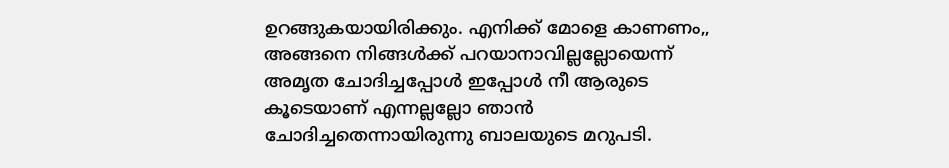ഉറങ്ങുകയായിരിക്കും. എനിക്ക് മോളെ കാണണം,, അങ്ങനെ നിങ്ങൾക്ക് പറയാനാവില്ലല്ലോയെന്ന് അമൃത ചോദിച്ചപ്പോൾ ഇപ്പോൾ നീ ആരുടെ കൂടെയാണ് എന്നല്ലല്ലോ ഞാൻ ചോദിച്ചതെന്നായിരുന്നു ബാലയുടെ മറുപടി.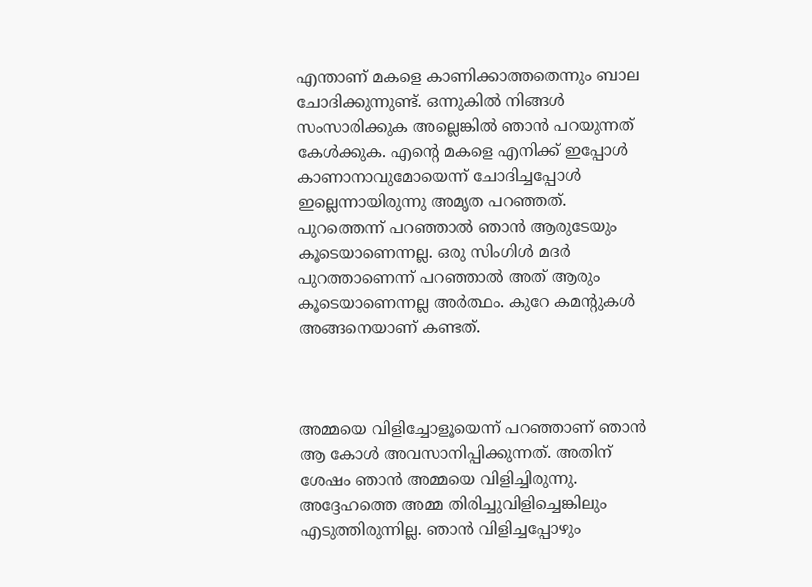എന്താണ് മകളെ കാണിക്കാത്തതെന്നും ബാല ചോദിക്കുന്നുണ്ട്. ഒന്നുകിൽ നിങ്ങൾ സംസാരിക്കുക അല്ലെങ്കിൽ ഞാൻ പറയുന്നത് കേൾക്കുക. എന്റെ മകളെ എനിക്ക് ഇപ്പോൾ കാണാനാവുമോയെന്ന് ചോദിച്ചപ്പോൾ ഇല്ലെന്നായിരുന്നു അമൃത പറഞ്ഞത്. പുറത്തെന്ന് പറഞ്ഞാൽ ഞാൻ ആരുടേയും കൂടെയാണെന്നല്ല. ഒരു സിംഗിൾ മദർ പുറത്താണെന്ന് പറഞ്ഞാൽ അത് ആരും കൂടെയാണെന്നല്ല അർത്ഥം. കുറേ കമന്റുകൾ അങ്ങനെയാണ് കണ്ടത്.



അമ്മയെ വിളിച്ചോളൂയെന്ന് പറഞ്ഞാണ് ഞാൻ ആ കോൾ അവസാനിപ്പിക്കുന്നത്. അതിന് ശേഷം ഞാൻ അമ്മയെ വിളിച്ചിരുന്നു. അദ്ദേഹത്തെ അമ്മ തിരിച്ചുവിളിച്ചെങ്കിലും എടുത്തിരുന്നില്ല. ഞാൻ വിളിച്ചപ്പോഴും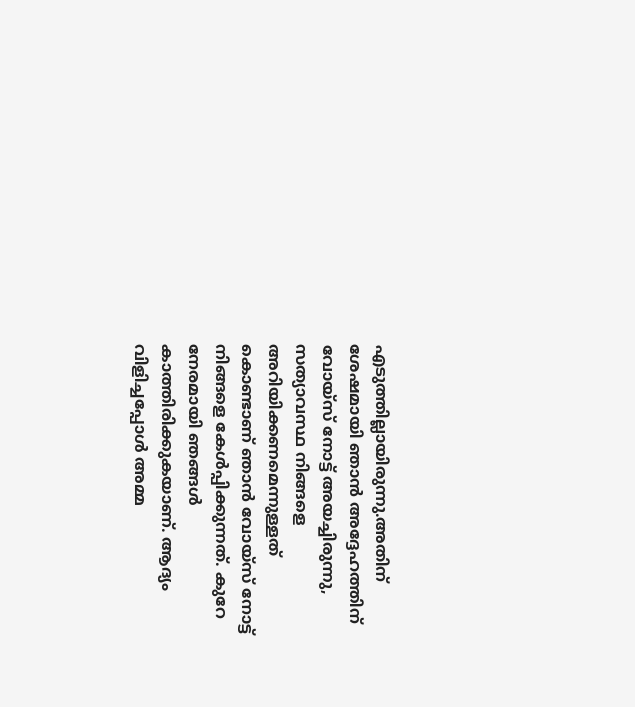എടുത്തില്ലായിരുന്നു.അതിന് ശേഷമായി ഞാൻ അദ്ദേഹത്തിന് വോയ്‌സ് നോട്ട് അയച്ചിരുന്നു, സത്യാവസ്ഥ നിങ്ങളെ അറിയിക്കണമെന്നുള്ളത് കൊണ്ടാണ് ഞാൻ വോയ്‌സ് നോട്ട് നിങ്ങളെ കേൾപ്പിക്കുന്നത്. കുറേ നേരമായി ഞങ്ങൾ കാത്തിരിക്കുകയാണ്. ആദ്യം വിളിച്ചപ്പോൾ അമ്മ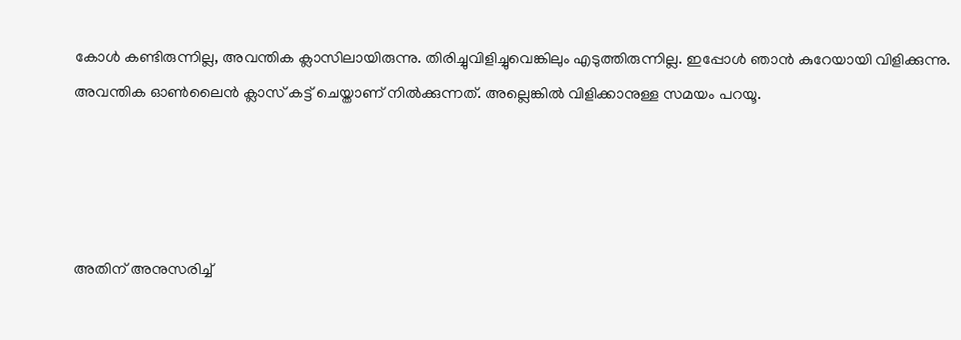കോൾ കണ്ടിരുന്നില്ല, അവന്തിക ക്ലാസിലായിരുന്നു. തിരിച്ചുവിളിച്ചുവെങ്കിലും എടുത്തിരുന്നില്ല. ഇപ്പോൾ ഞാൻ കുറേയായി വിളിക്കുന്നു. അവന്തിക ഓൺലൈൻ ക്ലാസ് കട്ട് ചെയ്താണ് നിൽക്കുന്നത്. അല്ലെങ്കിൽ വിളിക്കാനുള്ള സമയം പറയൂ.




അതിന് അനുസരിച്ച്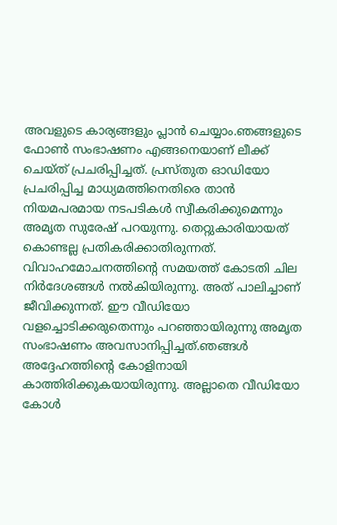അവളുടെ കാര്യങ്ങളും പ്ലാൻ ചെയ്യാം.ഞങ്ങളുടെ ഫോൺ സംഭാഷണം എങ്ങനെയാണ് ലീക്ക് ചെയ്ത് പ്രചരിപ്പിച്ചത്. പ്രസ്തുത ഓഡിയോ പ്രചരിപ്പിച്ച മാധ്യമത്തിനെതിരെ താൻ നിയമപരമായ നടപടികൾ സ്വീകരിക്കുമെന്നും അമൃത സുരേഷ് പറയുന്നു. തെറ്റുകാരിയായത് കൊണ്ടല്ല പ്രതികരിക്കാതിരുന്നത്. വിവാഹമോചനത്തിന്റെ സമയത്ത് കോടതി ചില നിർദേശങ്ങൾ നൽകിയിരുന്നു. അത് പാലിച്ചാണ് ജീവിക്കുന്നത്. ഈ വീഡിയോ വളച്ചൊടിക്കരുതെന്നും പറഞ്ഞായിരുന്നു അമൃത സംഭാഷണം അവസാനിപ്പിച്ചത്.ഞങ്ങൾ അദ്ദേഹത്തിന്റെ കോളിനായി കാത്തിരിക്കുകയായിരുന്നു. അല്ലാതെ വീഡിയോ കോൾ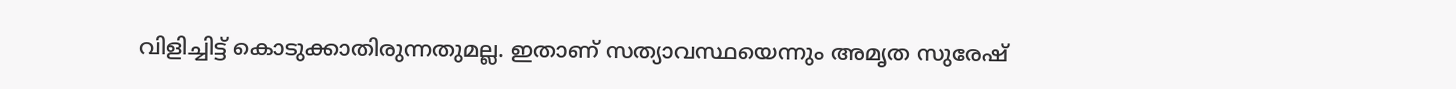വിളിച്ചിട്ട് കൊടുക്കാതിരുന്നതുമല്ല. ഇതാണ് സത്യാവസ്ഥയെന്നും അമൃത സുരേഷ്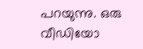പറയുന്നു. ഒരു വീഡിയോ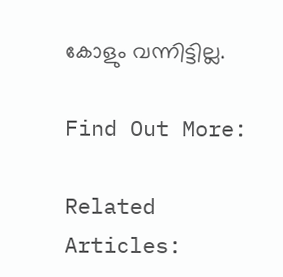കോളും വന്നിട്ടില്ല.

Find Out More:

Related Articles: